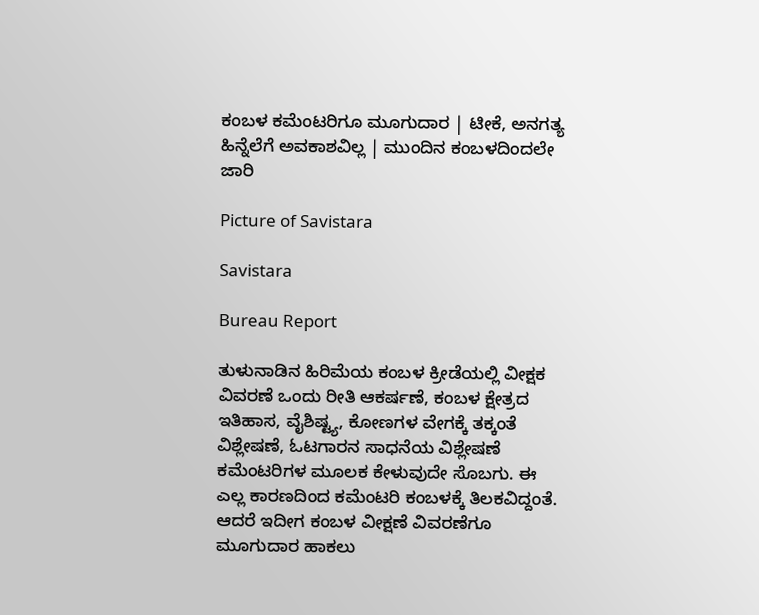ಕಂಬಳ ಕಮೆಂಟರಿಗೂ ಮೂಗುದಾರ | ಟೀಕೆ, ಅನಗತ್ಯ ಹಿನ್ನೆಲೆಗೆ ಅವಕಾಶವಿಲ್ಲ | ಮುಂದಿನ ಕಂಬಳದಿಂದಲೇ ಜಾರಿ

Picture of Savistara

Savistara

Bureau Report

ತುಳುನಾಡಿನ ಹಿರಿಮೆಯ ಕಂಬಳ ಕ್ರೀಡೆಯಲ್ಲಿ ವೀಕ್ಷಕ ವಿವರಣೆ ಒಂದು ರೀತಿ ಆಕರ್ಷಣೆ, ಕಂಬಳ ಕ್ಷೇತ್ರದ ಇತಿಹಾಸ, ವೈಶಿಷ್ಟ್ಯ, ಕೋಣಗಳ ವೇಗಕ್ಕೆ ತಕ್ಕಂತೆ ವಿಶ್ಲೇಷಣೆ, ಓಟಗಾರನ ಸಾಧನೆಯ ವಿಶ್ಲೇಷಣೆ ಕಮೆಂಟರಿಗಳ ಮೂಲಕ ಕೇಳುವುದೇ ಸೊಬಗು. ಈ ಎಲ್ಲ ಕಾರಣದಿಂದ ಕಮೆಂಟರಿ ಕಂಬಳಕ್ಕೆ ತಿಲಕವಿದ್ದಂತೆ. ಆದರೆ ಇದೀಗ ಕಂಬಳ ವೀಕ್ಷಣೆ ವಿವರಣೆಗೂ ಮೂಗುದಾರ ಹಾಕಲು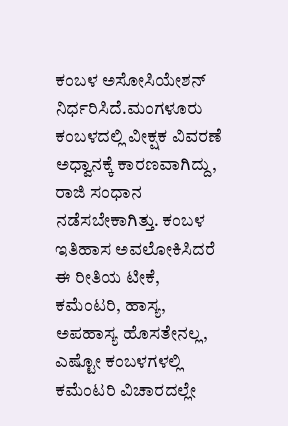ಕಂಬಳ ಅಸೋಸಿಯೇಶನ್‌ ನಿರ್ಧರಿಸಿದೆ.ಮಂಗಳೂರು ಕಂಬಳದಲ್ಲಿ ವೀಕ್ಷಕ ವಿವರಣೆ ಅಧ್ವಾನಕ್ಕೆ ಕಾರಣವಾಗಿದ್ದು, ರಾಜಿ ಸಂಧಾನ ನಡೆಸಬೇಕಾಗಿತ್ತು. ಕಂಬಳ ಇತಿಹಾಸ ಅವಲೋಕಿಸಿದರೆ ಈ ರೀತಿಯ ಟೀಕೆ, ಕಮೆಂಟರಿ, ಹಾಸ್ಯ, ಅಪಹಾಸ್ಯ ಹೊಸತೇನಲ್ಲ, ಎಷ್ಟೋ ಕಂಬಳಗಳಲ್ಲಿ ಕಮೆಂಟರಿ ವಿಚಾರದಲ್ಲೇ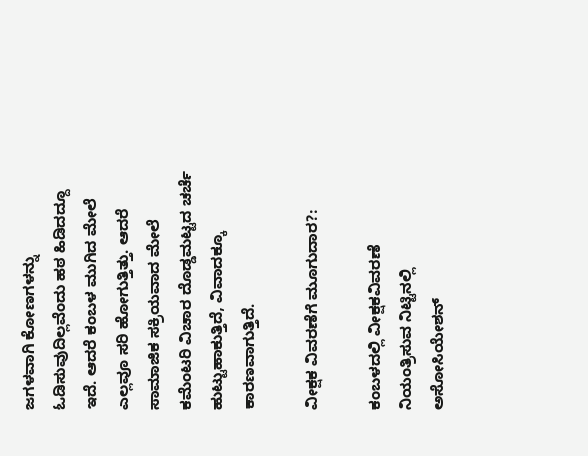ಜಗಳವಾಗಿ ಕೋಣಗಳನ್ನು ಓಡಿಸುವುದಿಲ್ಲವೆಂದು ಹಠ ಹಿಡಿದದ್ದೂ ಇದೆ. ಆದರೆ ಕಂಬಳ ಮುಗಿದ ಮೇಲೆ ಎಲ್ಲವೂ ಸರಿ ಹೋಗುತ್ತಿತ್ತು. ಆದರೆ ಸಾಮಾಜಿಕ ಸಕ್ರಿಯವಾದ ಮೇಲೆ ಕಮೆಂಟರಿ ವಿಚಾರ ದೊಡ್ಡಮಟ್ಟದ ಚರ್ಚೆ ಹುಟ್ಟುಹಾಕುತ್ತಿದೆ, ವಿವಾದಕ್ಕೂ ಕಾರಣವಾಗುತ್ತಿದೆ.

ವೀಕ್ಷಕ ವಿವರಣೆಗೆ ಮೂಗುದಾರ?:

ಕಂಬಳದಲ್ಲಿ ವೀಕ್ಷಕವಿವರಣೆ ನಿಯಂತ್ರಿಸುವ ನಿಟ್ಟಿನಲ್ಲಿ ಅಸೋಸಿಯೇಶನ್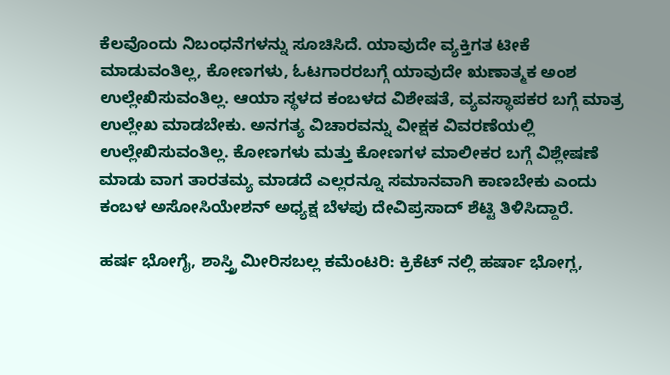ಕೆಲವೊಂದು ನಿಬಂಧನೆಗಳನ್ನು ಸೂಚಿಸಿದೆ. ಯಾವುದೇ ವ್ಯಕ್ತಿಗತ ಟೀಕೆ ಮಾಡುವಂತಿಲ್ಲ, ಕೋಣಗಳು, ಓಟಗಾರರಬಗ್ಗೆ ಯಾವುದೇ ಋಣಾತ್ಮಕ ಅಂಶ ಉಲ್ಲೇಖಿಸುವಂತಿಲ್ಲ. ಆಯಾ ಸ್ಥಳದ ಕಂಬಳದ ವಿಶೇಷತೆ, ವ್ಯವಸ್ಥಾಪಕರ ಬಗ್ಗೆ ಮಾತ್ರ ಉಲ್ಲೇಖ ಮಾಡಬೇಕು. ಅನಗತ್ಯ ವಿಚಾರವನ್ನು ವೀಕ್ಷಕ ವಿವರಣೆಯಲ್ಲಿ ಉಲ್ಲೇಖಿಸುವಂತಿಲ್ಲ. ಕೋಣಗಳು ಮತ್ತು ಕೋಣಗಳ ಮಾಲೀಕರ ಬಗ್ಗೆ ವಿಶ್ಲೇಷಣೆ ಮಾಡು ವಾಗ ತಾರತಮ್ಯ ಮಾಡದೆ ಎಲ್ಲರನ್ನೂ ಸಮಾನವಾಗಿ ಕಾಣಬೇಕು ಎಂದು ಕಂಬಳ ಅಸೋಸಿಯೇಶನ್ ಅಧ್ಯಕ್ಷ ಬೆಳಪು ದೇವಿಪ್ರಸಾದ್ ಶೆಟ್ಟಿ ತಿಳಿಸಿದ್ದಾರೆ.

ಹರ್ಷ ಭೋಗೈ, ಶಾಸ್ತ್ರಿ ಮೀರಿಸಬಲ್ಲ ಕಮೆಂಟರಿ: ಕ್ರಿಕೆಟ್ ನಲ್ಲಿ ಹರ್ಷಾ ಭೋಗ್ಲ,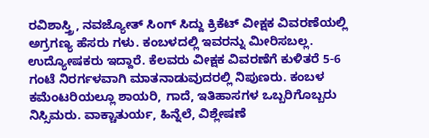ರವಿಶಾಸ್ತ್ರಿ, ನವಜ್ಯೋತ್ ಸಿಂಗ್ ಸಿದ್ದು ಕ್ರಿಕೆಟ್ ವೀಕ್ಷಕ ವಿವರಣೆಯಲ್ಲಿ ಅಗ್ರಗಣ್ಯ ಹೆಸರು ಗಳು. ಕಂಬಳದಲ್ಲಿ ಇವರನ್ನು ಮೀರಿಸಬಲ್ಲ. ಉದ್ಯೋಷಕರು ಇದ್ದಾರೆ. ಕೆಲವರು ವೀಕ್ಷಕ ವಿವರಣೆಗೆ ಕುಳಿತರೆ 5-6 ಗಂಟೆ ನಿರರ್ಗಳವಾಗಿ ಮಾತನಾಡುವುದರಲ್ಲಿ ನಿಪುಣರು. ಕಂಬಳ ಕಮೆಂಟರಿಯಲ್ಲೂ ಶಾಯರಿ, ಗಾದೆ, ಇತಿಹಾಸಗಳ ಒಬ್ಬರಿಗೊಬ್ಬರು ನಿಸ್ಸಿಮರು. ವಾಕ್ಚಾತುರ್ಯ, ಹಿನ್ನೆಲೆ, ವಿಶ್ಲೇಷಣೆ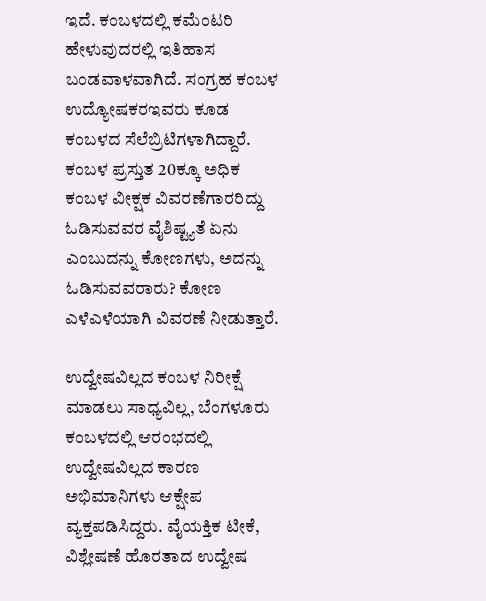ಇದೆ. ಕಂಬಳದಲ್ಲಿ ಕಮೆಂಟರಿ ಹೇಳುವುದರಲ್ಲಿ ಇತಿಹಾಸ ಬಂಡವಾಳವಾಗಿದೆ. ಸಂಗ್ರಹ ಕಂಬಳ ಉದ್ಯೋಷಕರಇವರು ಕೂಡ ಕಂಬಳದ ಸೆಲೆಬ್ರಿಟಿಗಳಾಗಿದ್ದಾರೆ. ಕಂಬಳ ಪ್ರಸ್ತುತ 20ಕ್ಕೂ ಅಧಿಕ ಕಂಬಳ ವೀಕ್ಷಕ ವಿವರಣೆಗಾರರಿದ್ದು ಓಡಿಸುವವರ ವೈಶಿಷ್ಟ್ಯತೆ ಏನು ಎಂಬುದನ್ನು ಕೋಣಗಳು, ಅದನ್ನು ಓಡಿಸುವವರಾರು? ಕೋಣ ಎಳೆಎಳೆಯಾಗಿ ವಿವರಣೆ ನೀಡುತ್ತಾರೆ.

ಉದ್ವೇಷವಿಲ್ಲದ ಕಂಬಳ ನಿರೀಕ್ಷೆ ಮಾಡಲು ಸಾಧ್ಯವಿಲ್ಲ, ಬೆಂಗಳೂರು ಕಂಬಳದಲ್ಲಿ ಆರಂಭದಲ್ಲಿ ಉದ್ವೇಷವಿಲ್ಲದ ಕಾರಣ ಅಭಿಮಾನಿಗಳು ಆಕ್ಷೇಪ ವ್ಯಕ್ತಪಡಿಸಿದ್ದರು. ವೈಯಕ್ತಿಕ ಟೀಕೆ, ವಿಶ್ಲೇಷಣೆ ಹೊರತಾದ ಉದ್ವೇಷ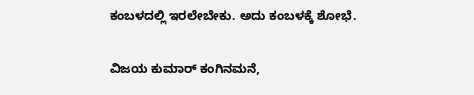ಕಂಬಳದಲ್ಲಿ ಇರಲೇಬೇಕು. ಅದು ಕಂಬಳಕ್ಕೆ ಶೋಭೆ.

ವಿಜಯ ಕುಮಾರ್ ಕಂಗಿನಮನೆ,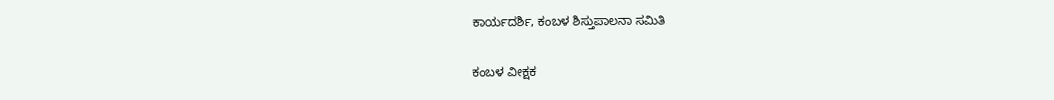ಕಾರ್ಯದರ್ಶಿ, ಕಂಬಳ ಶಿಸ್ತುಪಾಲನಾ ಸಮಿತಿ

ಕಂಬಳ ವೀಕ್ಷಕ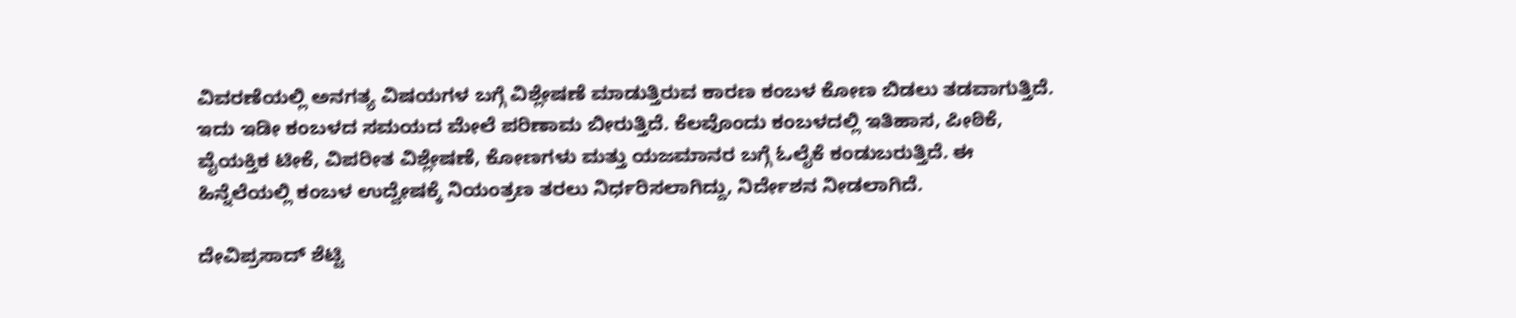ವಿವರಣೆಯಲ್ಲಿ ಅನಗತ್ಯ ವಿಷಯಗಳ ಬಗ್ಗೆ ವಿಶ್ಲೇಷಣೆ ಮಾಡುತ್ತಿರುವ ಕಾರಣ ಕಂಬಳ ಕೋಣ ಬಿಡಲು ತಡವಾಗುತ್ತಿದೆ. ಇದು ಇಡೀ ಕಂಬಳದ ಸಮಯದ ಮೇಲೆ ಪರಿಣಾಮ ಬೀರುತ್ತಿದೆ. ಕೆಲವೊಂದು ಕಂಬಳದಲ್ಲಿ ಇತಿಹಾಸ, ಪೀಠಿಕೆ, ವೈಯಕ್ತಿಕ ಟೀಕೆ, ವಿಪರೀತ ವಿಶ್ಲೇಷಣೆ, ಕೋಣಗಳು ಮತ್ತು ಯಜಮಾನರ ಬಗ್ಗೆ ಓಲೈಕೆ ಕಂಡುಬರುತ್ತಿದೆ. ಈ ಹಿನ್ನೆಲೆಯಲ್ಲಿ ಕಂಬಳ ಉದ್ವೇಷಕ್ಕೆ ನಿಯಂತ್ರಣ ತರಲು ನಿರ್ಧರಿಸಲಾಗಿದ್ದು, ನಿರ್ದೇಶನ ನೀಡಲಾಗಿದೆ.

ದೇವಿಪ್ರಸಾದ್‌ ಶೆಟ್ಟಿ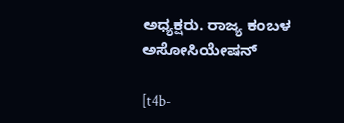ಅಧ್ಯಕ್ಷರು. ರಾಜ್ಯ ಕಂಬಳ ಅಸೋಸಿಯೇಷನ್

[t4b-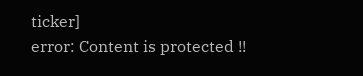ticker]
error: Content is protected !!